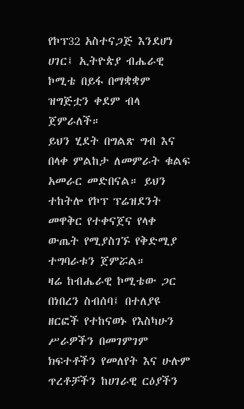የኮፕ32 አስተናጋጅ እንደሆነ ሀገር፤ ኢትዮጵያ ብሔራዊ ኮሚቴ በይፋ በማቋቋም ዝግጅቷን ቀደም ብላ ጀምራለች።
ይህን ሂደት በግልጽ ግብ እና በላቀ ምልከታ ለመምራት ቁልፍ አመራር መድበናል። ይህን ተከትሎ የኮፕ ፕሬዝደንት መዋቅር የተቀናጀና የላቀ ውጤት የሚያስገኙ የቅድሚያ ተግባራቱን ጀምሯል።
ዛሬ ከብሔራዊ ኮሚቴው ጋር በነበረን ስብሰባ፤ በተለያዩ ዘርፎች የተከናወኑ የእስካሁን ሥራዎችን በመገምገም ክፍተቶችን የመለየት እና ሁሉም ጥረቶቻችን ከሀገራዊ ርዕያችን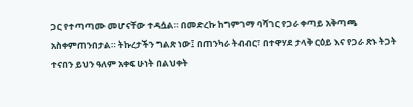ጋር የተጣጣሙ መሆናቸው ተዳሷል። በመድረኩ ከግምገማ ባሻገር የጋራ ቀጣይ አቅጣጫ አስቀምጠንበታል። ትኩረታችን ግልጽ ነው፤ በጠንካራ ትብብር፣ በተዋሃደ ታላቅ ርዕይ እና የጋራ ጽኑ ትጋት ተናበን ይህን ዓለም አቀፍ ሁነት በልህቀት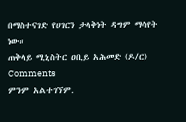በማስተናገድ የሀገርን ታላቅነት ዳግም ማሳየት ነው።
ጠቅላይ ሚኒስትር ዐቢይ አሕመድ (ዶ/ር)
Comments
ምንም አልተገኘም.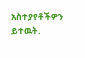አስተያየቶችዎን ይተዉት.